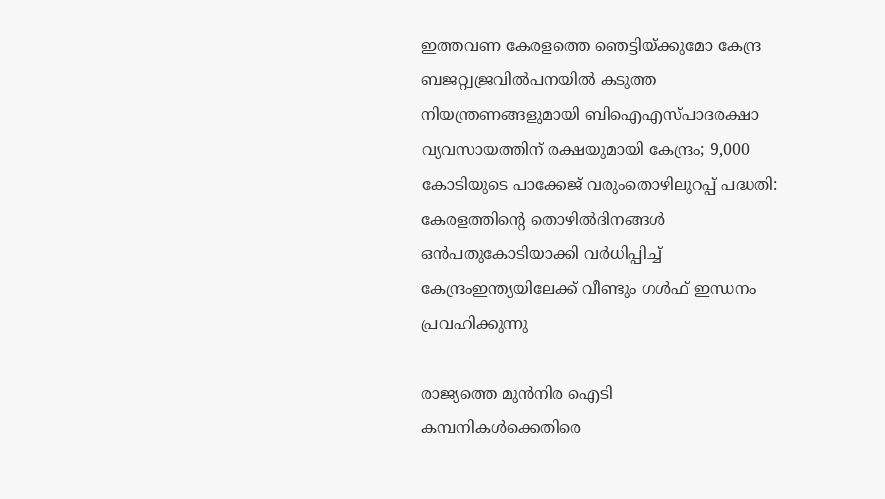ഇത്തവണ കേരളത്തെ ഞെട്ടിയ്ക്കുമോ കേന്ദ്ര ബജറ്റ്വജ്രവില്‍പനയില്‍ കടുത്ത നിയന്ത്രണങ്ങളുമായി ബിഐഎസ്പാദരക്ഷാ വ്യവസായത്തിന് രക്ഷയുമായി കേന്ദ്രം; 9,000 കോടിയുടെ പാക്കേജ് വരുംതൊഴിലുറപ്പ് പദ്ധതി: കേരളത്തിന്റെ തൊഴിൽദിനങ്ങൾ ഒൻപതുകോടിയാക്കി വർധിപ്പിച്ച് കേന്ദ്രംഇന്ത്യയിലേക്ക് വീണ്ടും ഗൾഫ് ഇന്ധനം പ്രവഹിക്കുന്നു

രാജ്യത്തെ മുൻനിര ഐടി കമ്പനികൾക്കെതിരെ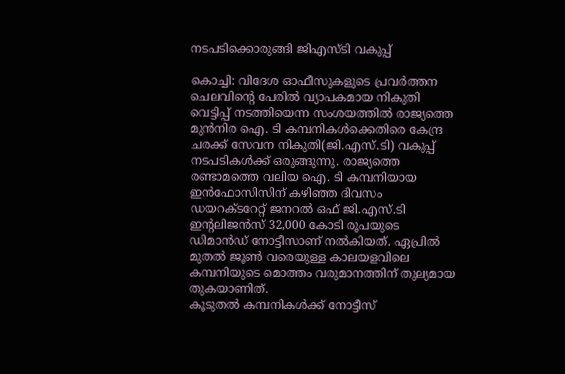നടപടിക്കൊരുങ്ങി ജിഎസ്ടി വകുപ്പ്

കൊച്ചി: വിദേശ ഓഫീസുകളുടെ പ്രവർത്തന ചെലവിന്റെ പേരിൽ വ്യാപകമായ നികുതി വെട്ടിപ്പ് നടത്തിയെന്ന സംശയത്തിൽ രാജ്യത്തെ മുൻനിര ഐ. ടി കമ്പനികൾക്കെതിരെ കേന്ദ്ര ചരക്ക് സേവന നികുതി(ജി.എസ്.ടി) വകുപ്പ് നടപടികൾക്ക് ഒരുങ്ങുന്നു. രാജ്യത്തെ രണ്ടാമത്തെ വലിയ ഐ. ടി കമ്പനിയായ ഇൻഫോസിസിന് കഴിഞ്ഞ ദിവസം ഡയറക്ടറേറ്റ് ജനറൽ ഒഫ് ജി.എസ്.ടി ഇന്റലിജൻസ് 32,000 കോടി രൂപയുടെ ഡിമാൻഡ് നോട്ടീസാണ് നൽകിയത്. ഏപ്രിൽ മുതൽ ജൂൺ വരെയുള്ള കാലയളവിലെ കമ്പനിയുടെ മൊത്തം വരുമാനത്തിന് തുല്യമായ തുകയാണിത്.
കൂടുതൽ കമ്പനികൾക്ക് നോട്ടീസ്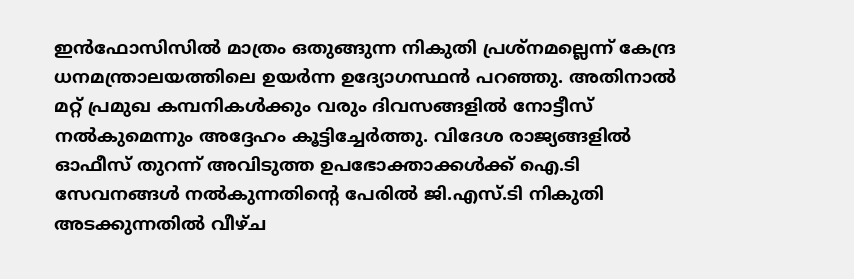ഇൻഫോസിസിൽ മാത്രം ഒതുങ്ങുന്ന നികുതി പ്രശ്നമല്ലെന്ന് കേന്ദ്ര ധനമന്ത്രാലയത്തിലെ ഉയർന്ന ഉദ്യോഗസ്ഥൻ പറഞ്ഞു. അതിനാൽ മറ്റ് പ്രമുഖ കമ്പനികൾക്കും വരും ദിവസങ്ങളിൽ നോട്ടീസ് നൽകുമെന്നും അദ്ദേഹം കൂട്ടിച്ചേർത്തു. വിദേശ രാജ്യങ്ങളിൽ ഓഫീസ് തുറന്ന് അവിടുത്ത ഉപഭോക്താക്കൾക്ക് ഐ.ടി സേവനങ്ങൾ നൽകുന്നതിന്റെ പേരിൽ ജി.എസ്.ടി നികുതി അടക്കുന്നതിൽ വീഴ്ച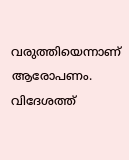വരുത്തിയെന്നാണ് ആരോപണം. വിദേശത്ത്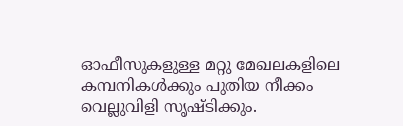ഓഫീസുകളുള്ള മറ്റു മേഖലകളിലെ കമ്പനികൾക്കും പുതിയ നീക്കം വെല്ലുവിളി സൃഷ്‌ടിക്കും.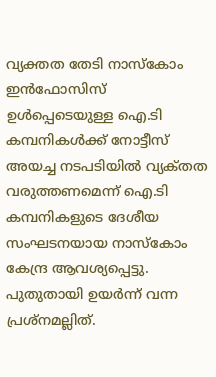വ്യക്തത തേടി നാസ്‌കോം
ഇൻഫോസിസ് ഉൾപ്പെടെയുള്ള ഐ.ടി കമ്പനികൾക്ക് നോട്ടീസ് അയച്ച നടപടിയിൽ വ്യക്‌തത വരുത്തണമെന്ന് ഐ.ടി കമ്പനികളുടെ ദേശീയ സംഘടനയായ നാസ്‌കോം കേന്ദ്ര ആവശ്യപ്പെട്ടു. പുതുതായി ഉയർന്ന് വന്ന പ്രശ്നമല്ലിത്.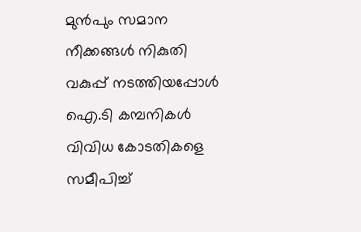മുൻപും സമാന നീക്കങ്ങൾ നികുതി വകുപ്പ് നടത്തിയപ്പോൾ ഐ.ടി കമ്പനികൾ വിവിധ കോടതികളെ സമീപിച്ച്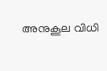അനുകൂല വിധി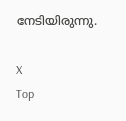നേടിയിരുന്നു.

X
Top